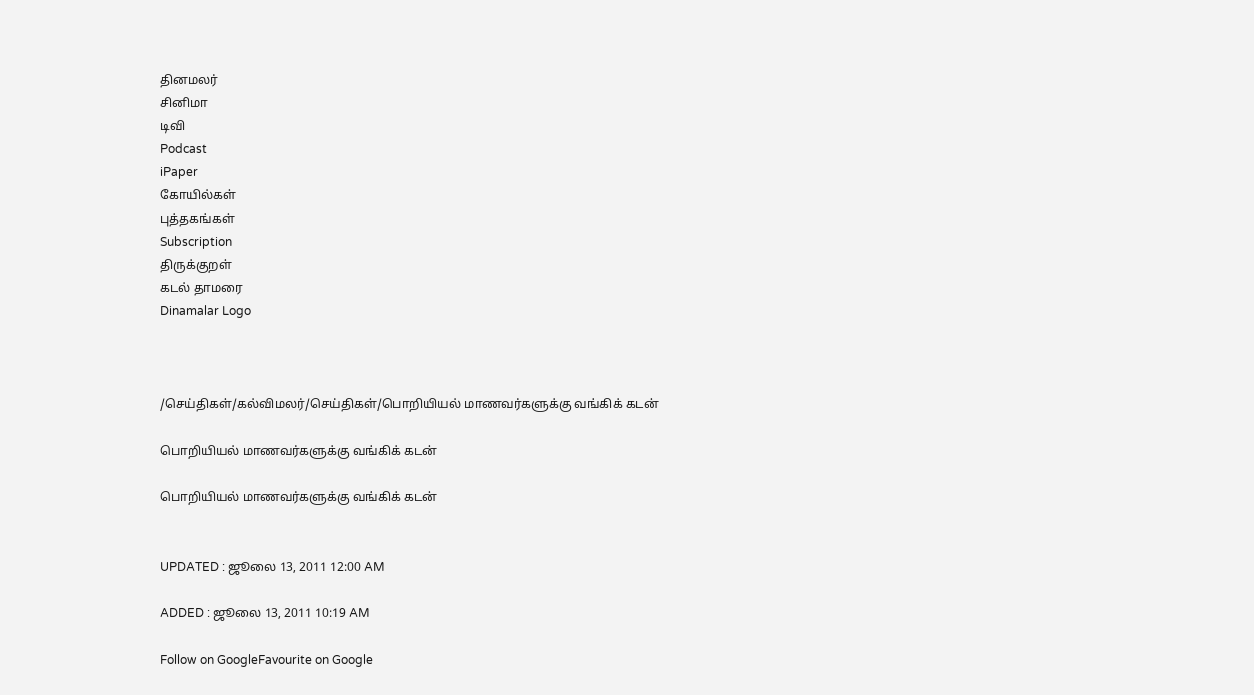தினமலர்
சினிமா
டிவி
Podcast
iPaper
கோயில்கள்
புத்தகங்கள்
Subscription
திருக்குறள்
கடல் தாமரை
Dinamalar Logo



/செய்திகள்/கல்விமலர்/செய்திகள்/பொறியியல் மாணவர்களுக்கு வங்கிக் கடன்

பொறியியல் மாணவர்களுக்கு வங்கிக் கடன்

பொறியியல் மாணவர்களுக்கு வங்கிக் கடன்


UPDATED : ஜூலை 13, 2011 12:00 AM

ADDED : ஜூலை 13, 2011 10:19 AM

Follow on GoogleFavourite on Google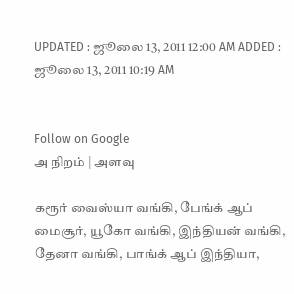UPDATED : ஜூலை 13, 2011 12:00 AM ADDED : ஜூலை 13, 2011 10:19 AM


Follow on Google
அ நிறம் | அளவு

கரூர் வைஸ்யா வங்கி, பேங்க் ஆப் மைசூர், யூகோ வங்கி, இந்தியன் வங்கி, தேனா வங்கி, பாங்க் ஆப் இந்தியா,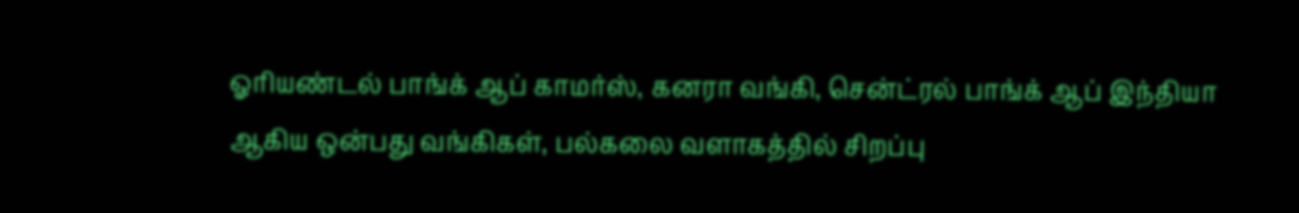ஓரியண்டல் பாங்க் ஆப் காமர்ஸ், கனரா வங்கி, சென்ட்ரல் பாங்க் ஆப் இந்தியா ஆகிய ஒன்பது வங்கிகள், பல்கலை வளாகத்தில் சிறப்பு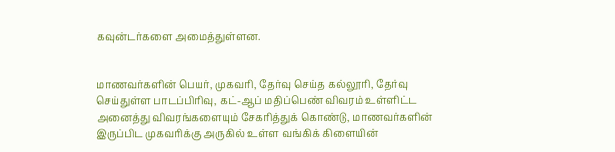கவுன்டர்களை அமைத்துள்ளன.


மாணவர்களின் பெயர், முகவரி, தேர்வு செய்த கல்லூரி, தேர்வு செய்துள்ள பாடப்பிரிவு, கட்-ஆப் மதிப்பெண் விவரம் உள்ளிட்ட அனைத்து விவரங்களையும் சேகரித்துக் கொண்டு, மாணவர்களின் இருப்பிட முகவரிக்கு அருகில் உள்ள வங்கிக் கிளையின்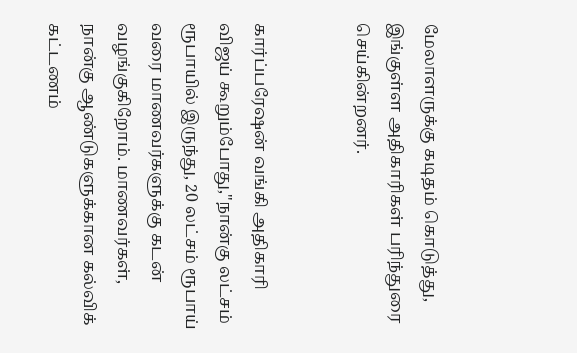மேலாளருக்கு கடிதம் கொடுத்து, இங்குள்ள அதிகாரிகள் பரிந்துரை செய்கின்றனர்.


கார்ப்பரேஷன் வங்கி அதிகாரி விஜய் கூறும்போது,"நான்கு லட்சம் ரூபாயில் இருந்து, 20 லட்சம் ரூபாய் வரை மாணவர்களுக்கு கடன் வழங்குகிறோம். மாணவர்கள், நான்கு ஆண்டுகளுக்கான கல்விக் கட்டணம்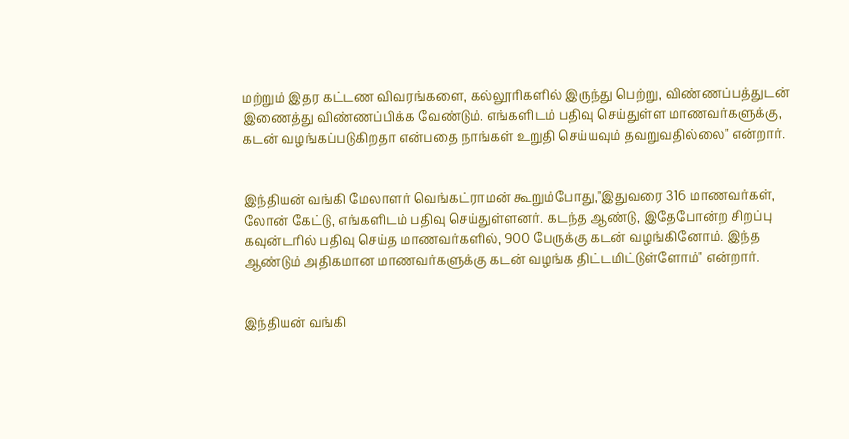மற்றும் இதர கட்டண விவரங்களை, கல்லூரிகளில் இருந்து பெற்று, விண்ணப்பத்துடன் இணைத்து விண்ணப்பிக்க வேண்டும். எங்களிடம் பதிவு செய்துள்ள மாணவர்களுக்கு, கடன் வழங்கப்படுகிறதா என்பதை நாங்கள் உறுதி செய்யவும் தவறுவதில்லை" என்றார்.


இந்தியன் வங்கி மேலாளர் வெங்கட்ராமன் கூறும்போது,"இதுவரை 316 மாணவர்கள், லோன் கேட்டு, எங்களிடம் பதிவு செய்துள்ளனர். கடந்த ஆண்டு, இதேபோன்ற சிறப்பு கவுன்டரில் பதிவு செய்த மாணவர்களில், 900 பேருக்கு கடன் வழங்கினோம். இந்த ஆண்டும் அதிகமான மாணவர்களுக்கு கடன் வழங்க திட்டமிட்டுள்ளோம்" என்றார்.


இந்தியன் வங்கி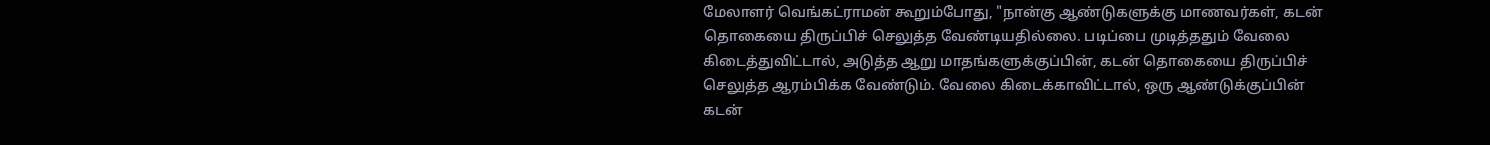மேலாளர் வெங்கட்ராமன் கூறும்போது, "நான்கு ஆண்டுகளுக்கு மாணவர்கள், கடன் தொகையை திருப்பிச் செலுத்த வேண்டியதில்லை. படிப்பை முடித்ததும் வேலை கிடைத்துவிட்டால், அடுத்த ஆறு மாதங்களுக்குப்பின், கடன் தொகையை திருப்பிச் செலுத்த ஆரம்பிக்க வேண்டும். வேலை கிடைக்காவிட்டால், ஒரு ஆண்டுக்குப்பின் கடன்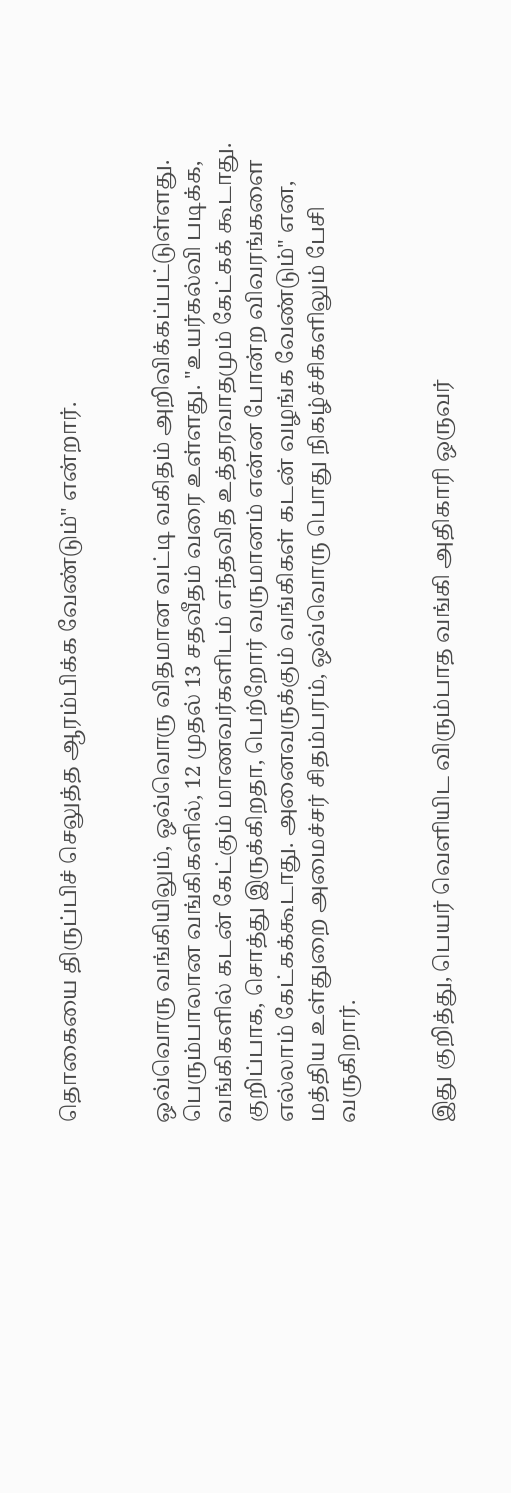தொகையை திருப்பிச் செலுத்த ஆரம்பிக்க வேண்டும்" என்றார்.


ஒவ்வொரு வங்கியிலும், ஒவ்வொரு விதமான வட்டி வகிதம் அறிவிக்கப்பட்டுள்ளது. பெரும்பாலான வங்கிகளில், 12 முதல் 13 சதவீதம் வரை உள்ளது. "உயர்கல்வி படிக்க, வங்கிகளில் கடன் கேட்கும் மாணவர்களிடம் எந்தவித உத்தரவாதமும் கேட்கக் கூடாது. குறிப்பாக, சொத்து இருக்கிறதா, பெற்றோர் வருமானம் என்ன போன்ற விவரங்களை எல்லாம் கேட்கக்கூடாது. அனைவருக்கும் வங்கிகள் கடன் வழங்க வேண்டும்" என, மத்திய உள்துறை அமைச்சர் சிதம்பரம், ஒவ்வொரு பொது நிகழ்ச்சிகளிலும் பேசி வருகிறார்.


இது குறித்து, பெயர் வெளியிட விரும்பாத வங்கி அதிகாரி ஒருவர்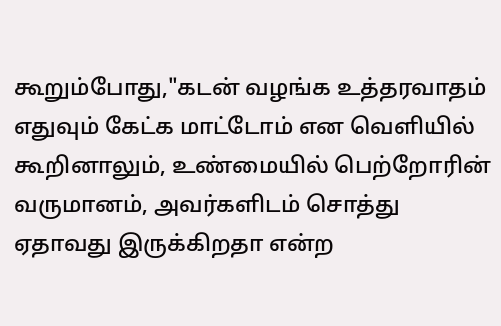கூறும்போது,"கடன் வழங்க உத்தரவாதம் எதுவும் கேட்க மாட்டோம் என வெளியில் கூறினாலும், உண்மையில் பெற்றோரின் வருமானம், அவர்களிடம் சொத்து ஏதாவது இருக்கிறதா என்ற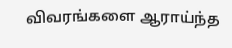விவரங்களை ஆராய்ந்த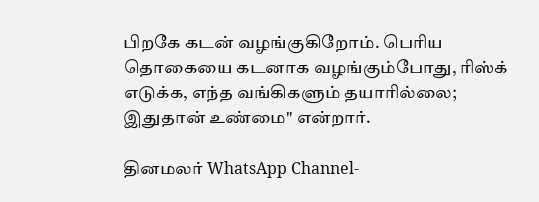பிறகே கடன் வழங்குகிறோம். பெரிய தொகையை கடனாக வழங்கும்போது, ரிஸ்க் எடுக்க, எந்த வங்கிகளும் தயாரில்லை; இதுதான் உண்மை" என்றார்.

தினமலர் WhatsApp Channel-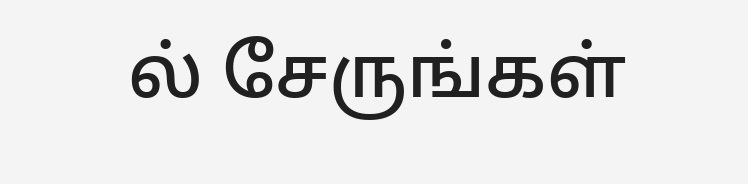ல் சேருங்கள்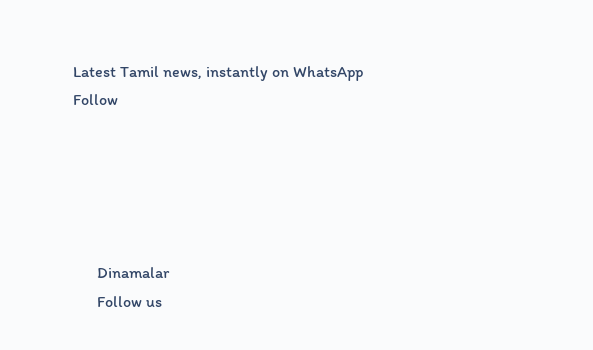Latest Tamil news, instantly on WhatsApp
Follow





      Dinamalar
      Follow us